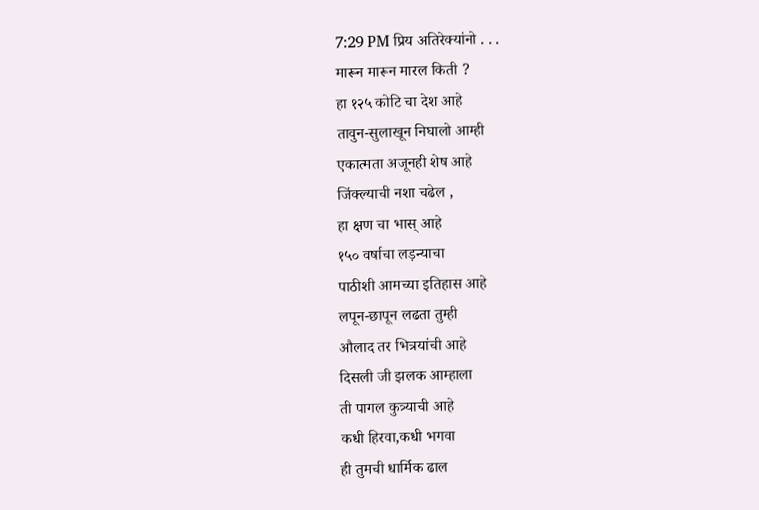7:29 PM प्रिय अतिरेक्यांनो . . .
मारून मारून मारल किती ?
हा १२५ कोटि चा देश आहे
तावुन-सुलाखून निघालो आम्ही
एकात्मता अजूनही शेष आहे
जिंक्ल्याची नशा चढेल ,
हा क्षण चा भास् आहे
१५० वर्षाचा लड़न्याचा
पाठीशी आमच्या इतिहास आहे
लपून-छापून लढता तुम्ही
औलाद तर भित्रयांची आहे
दिसली जी झलक आम्हाला
ती पागल कुत्र्याची आहे
कधी हिरवा,कधी भगवा
ही तुमची धार्मिक ढाल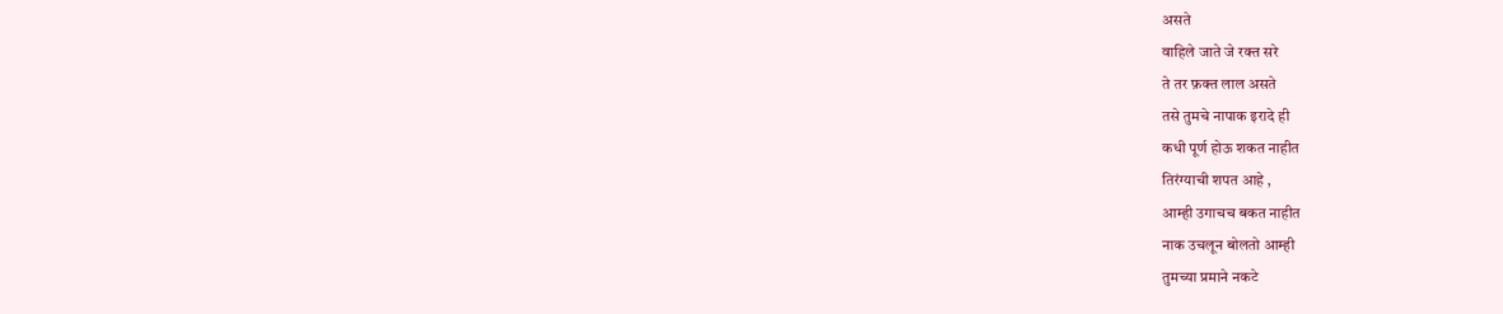असते
वाहिले जाते जे रक्त सरे
ते तर फ़क्त लाल असते
तसे तुमचे नापाक इरादे ही
कधी पूर्ण होऊ शकत नाहीत
तिरंग्याची शपत आहे ,
आम्ही उगाचच बकत नाहीत
नाक उचलून बोलतो आम्ही
तुमच्या प्रमाने नकटे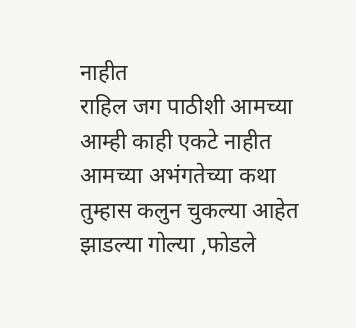नाहीत
राहिल जग पाठीशी आमच्या
आम्ही काही एकटे नाहीत
आमच्या अभंगतेच्या कथा
तुम्हास कलुन चुकल्या आहेत
झाडल्या गोल्या ,फोडले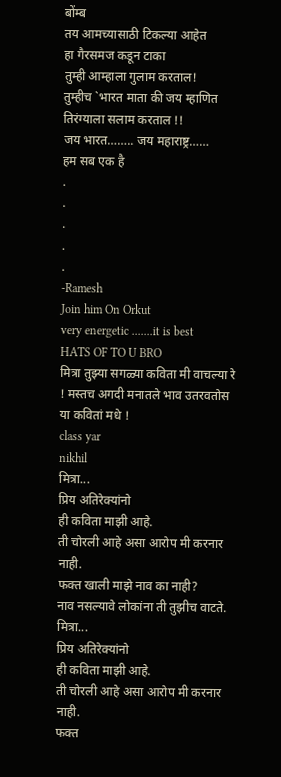बोंम्ब
तय आमच्यासाठी टिकल्या आहेत
हा गैरसमज कडून टाका
तुम्ही आम्हाला गुलाम करताल!
तुम्हीच `भारत माता की जय म्हाणित
तिरंग्याला सलाम करताल !!
जय भारत…….. जय महाराष्ट्र……
हम सब एक है
.
.
.
.
.
-Ramesh
Join him On Orkut
very energetic .......it is best
HATS OF TO U BRO
मित्रा तुझ्या सगळ्या कविता मी वाचल्या रे ! मस्तच अगदी मनातले भाव उतरवतोस या कवितां मधे !
class yar
nikhil
मित्रा...
प्रिय अतिरेक्यांनो
ही कविता माझी आहे.
ती चोरली आहे असा आरोप मी करनार नाही.
फक्त खाली माझे नाव का नाही?
नाव नसल्यावे लोकांना ती तुझीच वाटते.
मित्रा...
प्रिय अतिरेक्यांनो
ही कविता माझी आहे.
ती चोरली आहे असा आरोप मी करनार नाही.
फक्त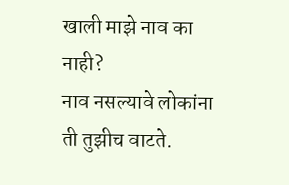खाली माझे नाव का नाही?
नाव नसल्यावे लोकांना ती तुझीच वाटते.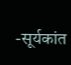-सूर्यकांत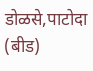डोळसे,पाटोदा (बीड)